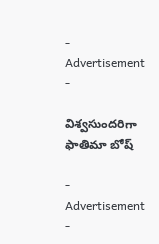- Advertisement -

విశ్వసుందరిగా ఫాతిమా బోష్

- Advertisement -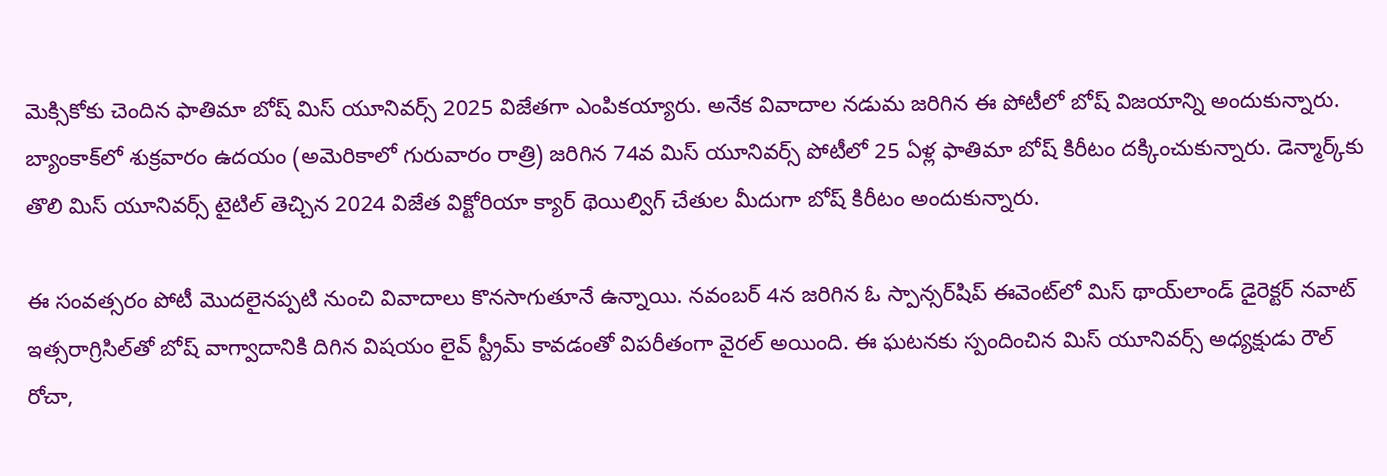మెక్సికోకు చెందిన ఫాతిమా బోష్ మిస్ యూనివర్స్ 2025 విజేతగా ఎంపికయ్యారు. అనేక వివాదాల నడుమ జరిగిన ఈ పోటీలో బోష్ విజయాన్ని అందుకున్నారు. బ్యాంకాక్‌లో శుక్రవారం ఉదయం (అమెరికాలో గురువారం రాత్రి) జరిగిన 74వ మిస్ యూనివర్స్ పోటీలో 25 ఏళ్ల ఫాతిమా బోష్ కిరీటం దక్కించుకున్నారు. డెన్మార్క్‌కు తొలి మిస్ యూనివర్స్ టైటిల్ తెచ్చిన 2024 విజేత విక్టోరియా క్యార్ థెయిల్విగ్ చేతుల మీదుగా బోష్ కిరీటం అందుకున్నారు.

ఈ సంవత్సరం పోటీ మొదలైనప్పటి నుంచి వివాదాలు కొనసాగుతూనే ఉన్నాయి. నవంబర్ 4న జరిగిన ఓ స్పాన్సర్‌షిప్ ఈవెంట్‌లో మిస్ థాయ్‌లాండ్ డైరెక్టర్ నవాట్ ఇత్సరాగ్రిసిల్‌తో బోష్ వాగ్వాదానికి దిగిన విషయం లైవ్ స్ట్రీమ్ కావడంతో విపరీతంగా వైరల్ అయింది. ఈ ఘటనకు స్పందించిన మిస్ యూనివర్స్ అధ్యక్షుడు రౌల్ రోచా,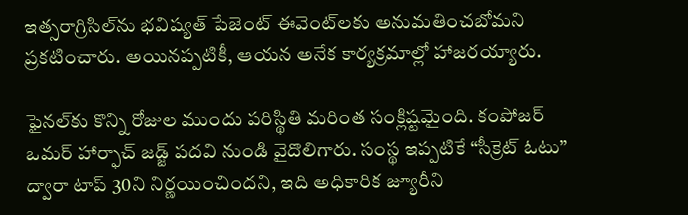ఇత్సరాగ్రిసిల్‌ను భవిష్యత్ పేజెంట్ ఈవెంట్‌లకు అనుమతించబోమని ప్రకటించారు. అయినప్పటికీ, ఆయన అనేక కార్యక్రమాల్లో హాజరయ్యారు.

ఫైనల్‌కు కొన్ని రోజుల ముందు పరిస్థితి మరింత సంక్లిష్టమైంది. కంపోజర్ ఒమర్ హార్ఫాచ్ జడ్జ్ పదవి నుండి వైదొలిగారు. సంస్థ ఇప్పటికే “సీక్రెట్ ఓటు” ద్వారా టాప్ 30ని నిర్ణయించిందని, ఇది అధికారిక జ్యూరీని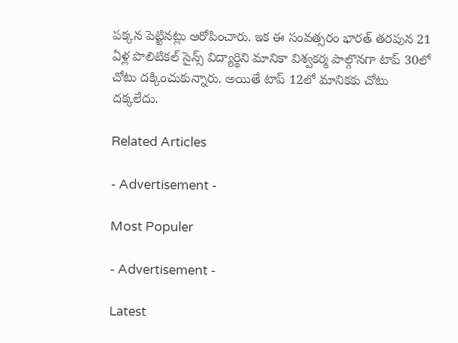పక్కన పెట్టినట్లు ఆరోపించారు. ఇక ఈ సంవత్సరం భారత్‌ తరపున 21 ఏళ్ల పొలిటికల్ సైన్స్ విద్యార్థిని మానికా విశ్వకర్మ పాల్గొనగా టాప్ 30లో చోటు దక్కించుకున్నారు. అయితే టాప్ 12లో మానికకు చోటు దక్కలేదు.

Related Articles

- Advertisement -

Most Populer

- Advertisement -

Latest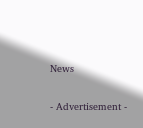News

- Advertisement -